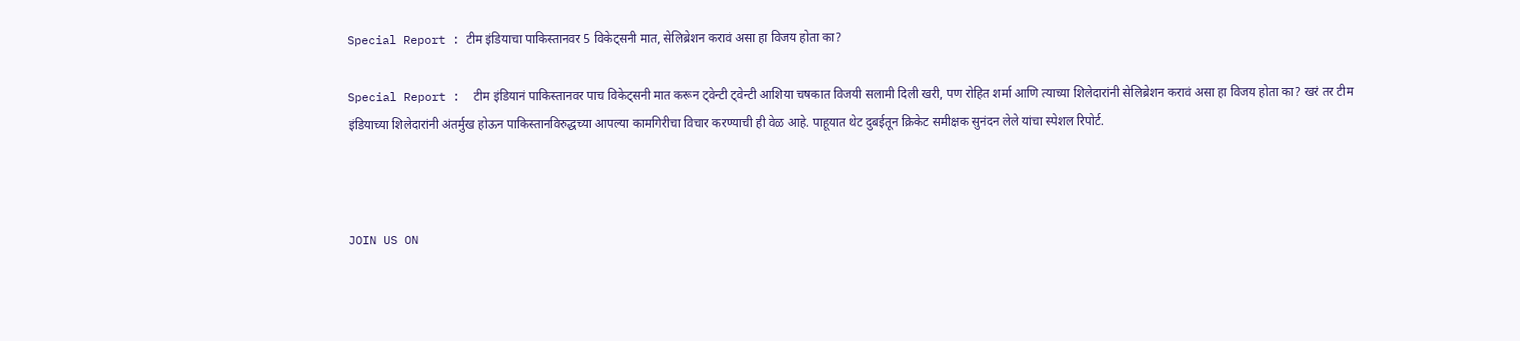Special Report : टीम इंडियाचा पाकिस्तानवर 5 विकेट्सनी मात, सेलिब्रेशन करावं असा हा विजय होता का?

Special Report :  टीम इंडियानं पाकिस्तानवर पाच विकेट्सनी मात करून ट्वेन्टी ट्वेन्टी आशिया चषकात विजयी सलामी दिली खरी, पण रोहित शर्मा आणि त्याच्या शिलेदारांनी सेलिब्रेशन करावं असा हा विजय होता का? खरं तर टीम इंडियाच्या शिलेदारांनी अंतर्मुख होऊन पाकिस्तानविरुद्धच्या आपल्या कामगिरीचा विचार करण्याची ही वेळ आहे. पाहूयात थेट दुबईतून क्रिकेट समीक्षक सुनंदन लेले यांचा स्पेशल रिपोर्ट.



JOIN US ON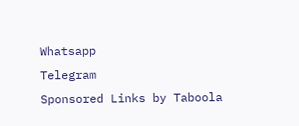Whatsapp
Telegram
Sponsored Links by Taboola